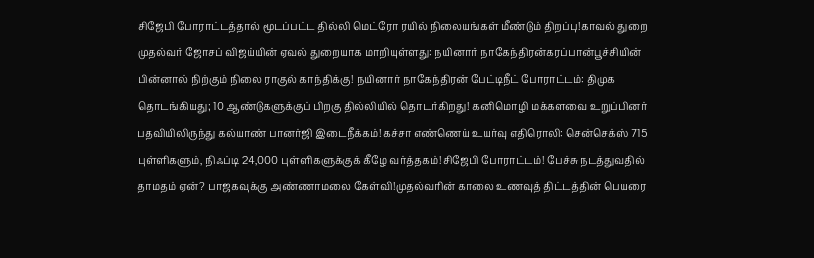சிஜேபி போராட்டத்தால் மூடப்பட்ட தில்லி மெட்ரோ ரயில் நிலையங்கள் மீண்டும் திறப்பு!காவல் துறை முதல்வர் ஜோசப் விஜய்யின் ஏவல் துறையாக மாறியுள்ளது: நயினார் நாகேந்திரன்கரப்பான்பூச்சியின் பின்னால் நிற்கும் நிலை ராகுல் காந்திக்கு! நயினார் நாகேந்திரன் பேட்டிநீட் போராட்டம்: திமுக தொடங்கியது; 10 ஆண்டுகளுக்குப் பிறகு தில்லியில் தொடர்கிறது! கனிமொழி மக்களவை உறுப்பினர் பதவியிலிருந்து கல்யாண் பானர்ஜி இடைநீக்கம்!கச்சா எண்ணெய் உயர்வு எதிரொலி: சென்செக்ஸ் 715 புள்ளிகளும், நிஃப்டி 24,000 புள்ளிகளுக்குக் கீழே வர்த்தகம்!சிஜேபி போராட்டம்! பேச்சு நடத்துவதில் தாமதம் ஏன்? பாஜகவுக்கு அண்ணாமலை கேள்வி!முதல்வரின் காலை உணவுத் திட்டத்தின் பெயரை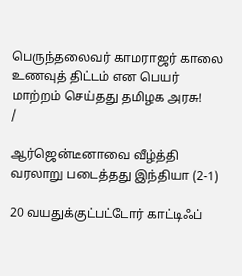பெருந்தலைவர் காமராஜர் காலை உணவுத் திட்டம் என பெயர் மாற்றம் செய்தது தமிழக அரசு!
/

ஆர்ஜென்டீனாவை வீழ்த்தி வரலாறு படைத்தது இந்தியா (2-1)

20 வயதுக்குட்பட்டோர் காட்டிஃப்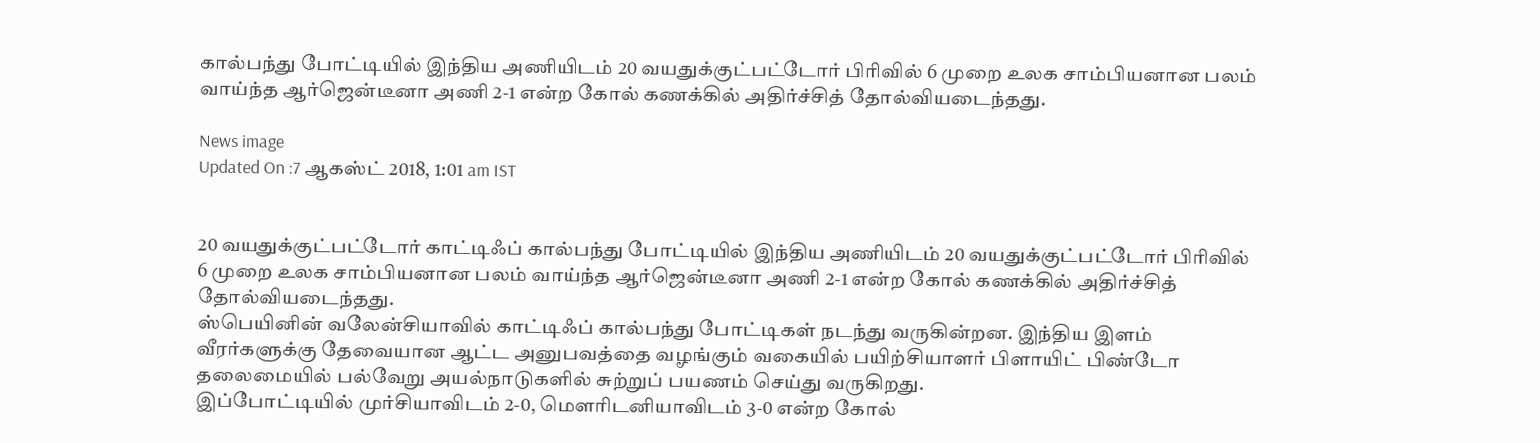கால்பந்து போட்டியில் இந்திய அணியிடம் 20 வயதுக்குட்பட்டோர் பிரிவில் 6 முறை உலக சாம்பியனான பலம் வாய்ந்த ஆர்ஜென்டீனா அணி 2-1 என்ற கோல் கணக்கில் அதிர்ச்சித் தோல்வியடைந்தது.

News image
Updated On :7 ஆகஸ்ட் 2018, 1:01 am IST


20 வயதுக்குட்பட்டோர் காட்டிஃப் கால்பந்து போட்டியில் இந்திய அணியிடம் 20 வயதுக்குட்பட்டோர் பிரிவில் 6 முறை உலக சாம்பியனான பலம் வாய்ந்த ஆர்ஜென்டீனா அணி 2-1 என்ற கோல் கணக்கில் அதிர்ச்சித் தோல்வியடைந்தது.
ஸ்பெயினின் வலேன்சியாவில் காட்டிஃப் கால்பந்து போட்டிகள் நடந்து வருகின்றன. இந்திய இளம் வீரர்களுக்கு தேவையான ஆட்ட அனுபவத்தை வழங்கும் வகையில் பயிற்சியாளர் பிளாயிட் பிண்டோ தலைமையில் பல்வேறு அயல்நாடுகளில் சுற்றுப் பயணம் செய்து வருகிறது.
இப்போட்டியில் முர்சியாவிடம் 2-0, மெளரிடனியாவிடம் 3-0 என்ற கோல்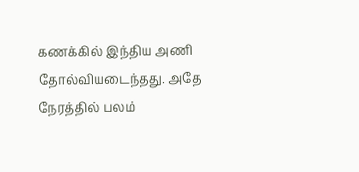கணக்கில் இந்திய அணி தோல்வியடைந்தது. அதே நேரத்தில் பலம்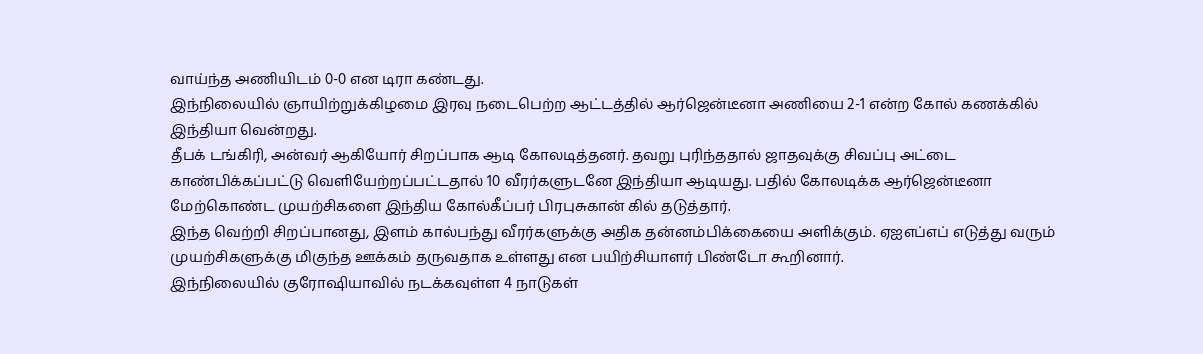வாய்ந்த அணியிடம் 0-0 என டிரா கண்டது.
இந்நிலையில் ஞாயிற்றுக்கிழமை இரவு நடைபெற்ற ஆட்டத்தில் ஆர்ஜென்டீனா அணியை 2-1 என்ற கோல் கணக்கில் இந்தியா வென்றது.
தீபக் டங்கிரி, அன்வர் ஆகியோர் சிறப்பாக ஆடி கோலடித்தனர். தவறு புரிந்ததால் ஜாதவுக்கு சிவப்பு அட்டை காண்பிக்கப்பட்டு வெளியேற்றப்பட்டதால் 10 வீரர்களுடனே இந்தியா ஆடியது. பதில் கோலடிக்க ஆர்ஜென்டீனா மேற்கொண்ட முயற்சிகளை இந்திய கோல்கீப்பர் பிரபுசுகான் கில் தடுத்தார்.
இந்த வெற்றி சிறப்பானது, இளம் கால்பந்து வீரர்களுக்கு அதிக தன்னம்பிக்கையை அளிக்கும். ஏஐஎப்எப் எடுத்து வரும் முயற்சிகளுக்கு மிகுந்த ஊக்கம் தருவதாக உள்ளது என பயிற்சியாளர் பிண்டோ கூறினார்.
இந்நிலையில் குரோஷியாவில் நடக்கவுள்ள 4 நாடுகள்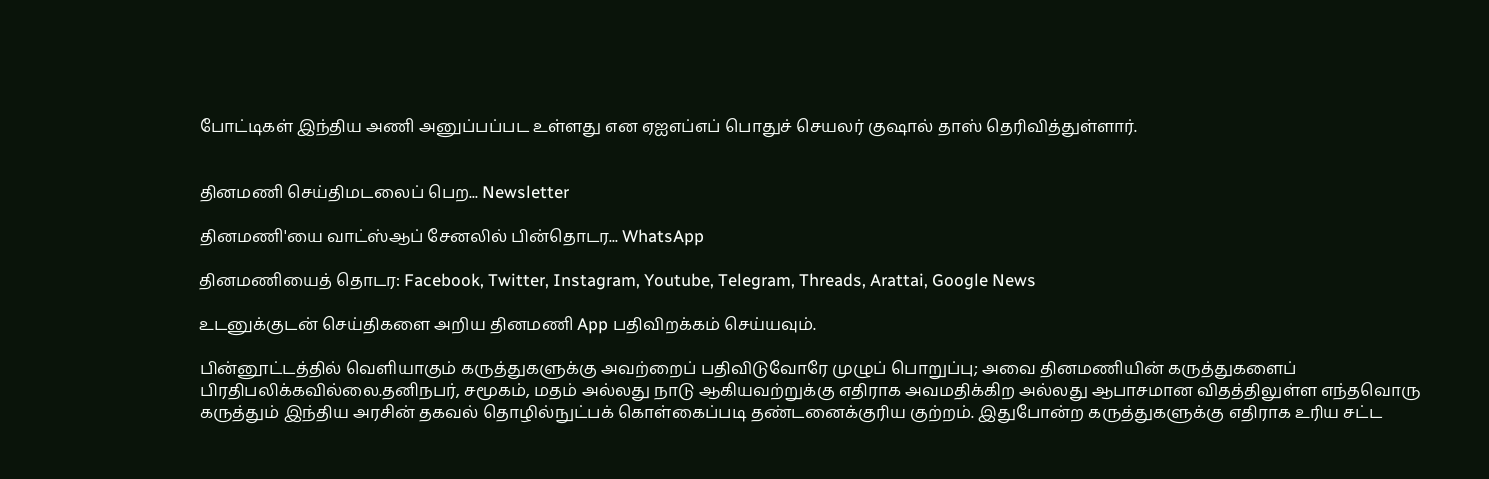போட்டிகள் இந்திய அணி அனுப்பப்பட உள்ளது என ஏஐஎப்எப் பொதுச் செயலர் குஷால் தாஸ் தெரிவித்துள்ளார்.


தினமணி செய்திமடலைப் பெற... Newsletter

தினமணி'யை வாட்ஸ்ஆப் சேனலில் பின்தொடர... WhatsApp

தினமணியைத் தொடர: Facebook, Twitter, Instagram, Youtube, Telegram, Threads, Arattai, Google News

உடனுக்குடன் செய்திகளை அறிய தினமணி App பதிவிறக்கம் செய்யவும்.

பின்னூட்டத்தில் வெளியாகும் கருத்துகளுக்கு அவற்றைப் பதிவிடுவோரே முழுப் பொறுப்பு; அவை தினமணியின் கருத்துகளைப் பிரதிபலிக்கவில்லை.தனிநபர், சமூகம், மதம் அல்லது நாடு ஆகியவற்றுக்கு எதிராக அவமதிக்கிற அல்லது ஆபாசமான விதத்திலுள்ள எந்தவொரு கருத்தும் இந்திய அரசின் தகவல் தொழில்நுட்பக் கொள்கைப்படி தண்டனைக்குரிய குற்றம். இதுபோன்ற கருத்துகளுக்கு எதிராக உரிய சட்ட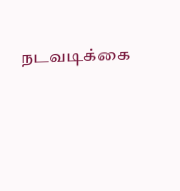நடவடிக்கை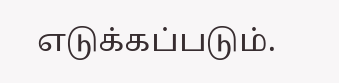எடுக்கப்படும்.